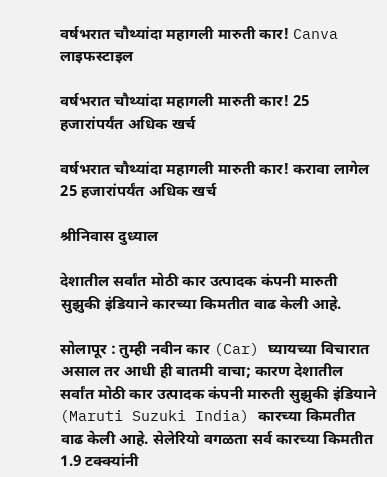वर्षभरात चौथ्यांदा महागली मारुती कार! Canva
लाइफस्टाइल

वर्षभरात चौथ्यांदा महागली मारुती कार! 25 हजारांपर्यंत अधिक खर्च

वर्षभरात चौथ्यांदा महागली मारुती कार! करावा लागेल 25 हजारांपर्यंत अधिक खर्च

श्रीनिवास दुध्याल

देशातील सर्वांत मोठी कार उत्पादक कंपनी मारुती सुझुकी इंडियाने कारच्या किमतीत वाढ केली आहे.

सोलापूर : तुम्ही नवीन कार (Car) घ्यायच्या विचारात असाल तर आधी ही बातमी वाचा; कारण देशातील सर्वांत मोठी कार उत्पादक कंपनी मारुती सुझुकी इंडियाने (Maruti Suzuki India) कारच्या किमतीत वाढ केली आहे. सेलेरियो वगळता सर्व कारच्या किमतीत 1.9 टक्‍क्‍यांनी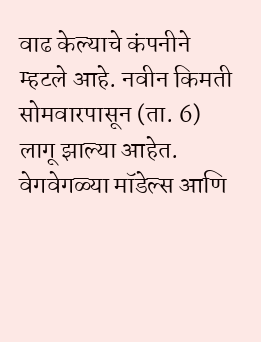वाढ केल्याचे कंपनीने म्हटले आहे. नवीन किमती सोमवारपासून (ता. 6) लागू झाल्या आहेत. वेगवेगळ्या मॉडेल्स आणि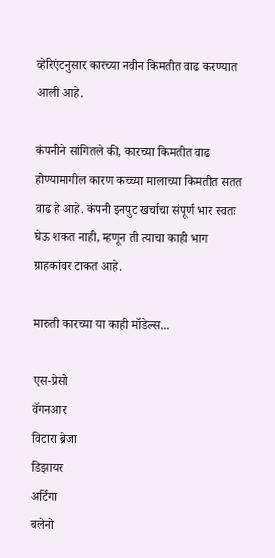व्हेरिएंटनुसार कारच्या नवीन किमतीत वाढ करण्यात आली आहे.

कंपनीने सांगितले की, कारच्या किमतीत वाढ होण्यामागील कारण कच्च्या मालाच्या किमतीत सतत वाढ हे आहे. कंपनी इनपुट खर्चाचा संपूर्ण भार स्वतः घेऊ शकत नाही, म्हणून ती त्याचा काही भाग ग्राहकांवर टाकत आहे.

मारुती कारच्या या काही मॉडेल्स...

एस-प्रेसो
वॅगनआर
विटारा ब्रेजा
डिझायर
अर्टिगा
बलेनो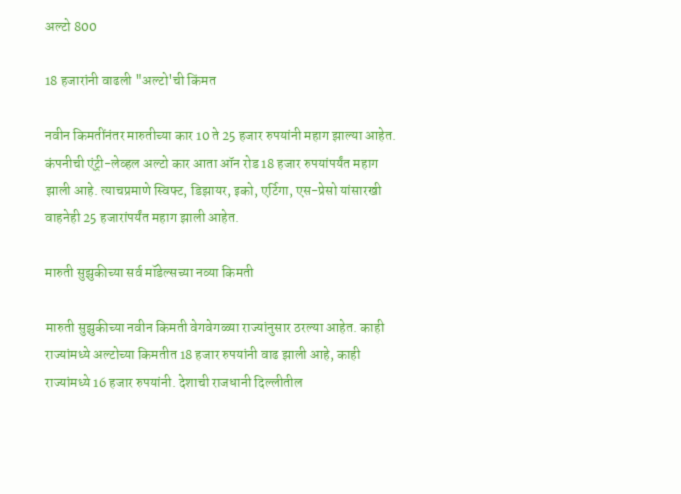अल्टो 800

18 हजारांनी वाढली "अल्टो'ची किंमत

नवीन किमतींनंतर मारुतीच्या कार 10 ते 25 हजार रुपयांनी महाग झाल्या आहेत. कंपनीची एंट्री-लेव्हल अल्टो कार आता ऑन रोड 18 हजार रुपयांपर्यंत महाग झाली आहे. त्याचप्रमाणे स्विफ्ट, डिझायर, इको, एर्टिगा, एस-प्रेसो यांसारखी वाहनेही 25 हजारांपर्यंत महाग झाली आहेत.

मारुती सुझुकीच्या सर्व मॉडेल्सच्या नव्या किमती

मारुती सुझुकीच्या नवीन किमती वेगवेगळ्या राज्यांनुसार ठरल्या आहेत. काही राज्यांमध्ये अल्टोच्या किमतीत 18 हजार रुपयांनी वाढ झाली आहे, काही राज्यांमध्ये 16 हजार रुपयांनी. देशाची राजधानी दिल्लीतील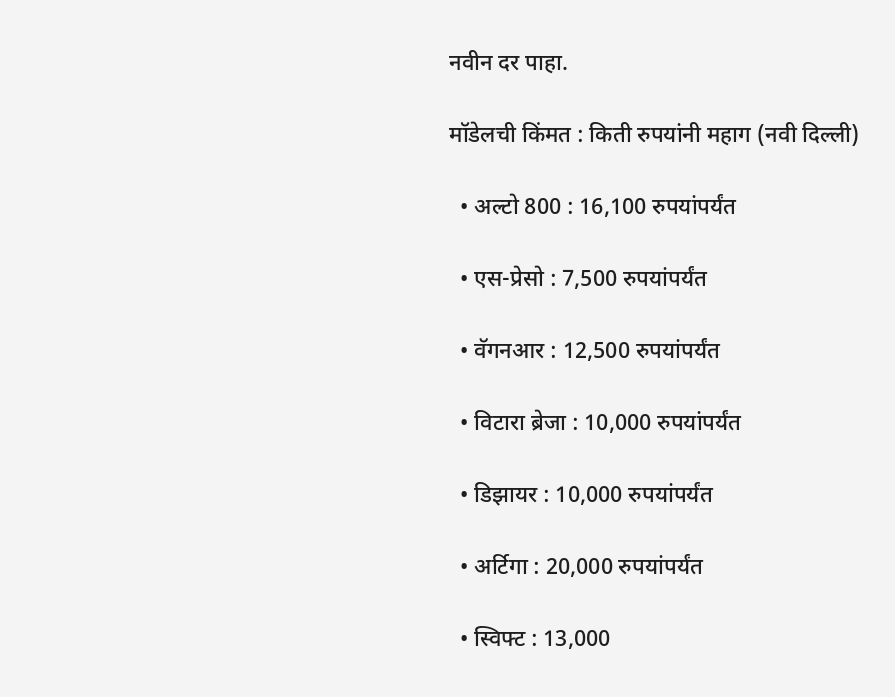नवीन दर पाहा.

मॉडेलची किंमत : किती रुपयांनी महाग (नवी दिल्ली)

  • अल्टो 800 : 16,100 रुपयांपर्यंत

  • एस-प्रेसो : 7,500 रुपयांपर्यंत

  • वॅगनआर : 12,500 रुपयांपर्यंत

  • विटारा ब्रेजा : 10,000 रुपयांपर्यंत

  • डिझायर : 10,000 रुपयांपर्यंत

  • अर्टिगा : 20,000 रुपयांपर्यंत

  • स्विफ्ट : 13,000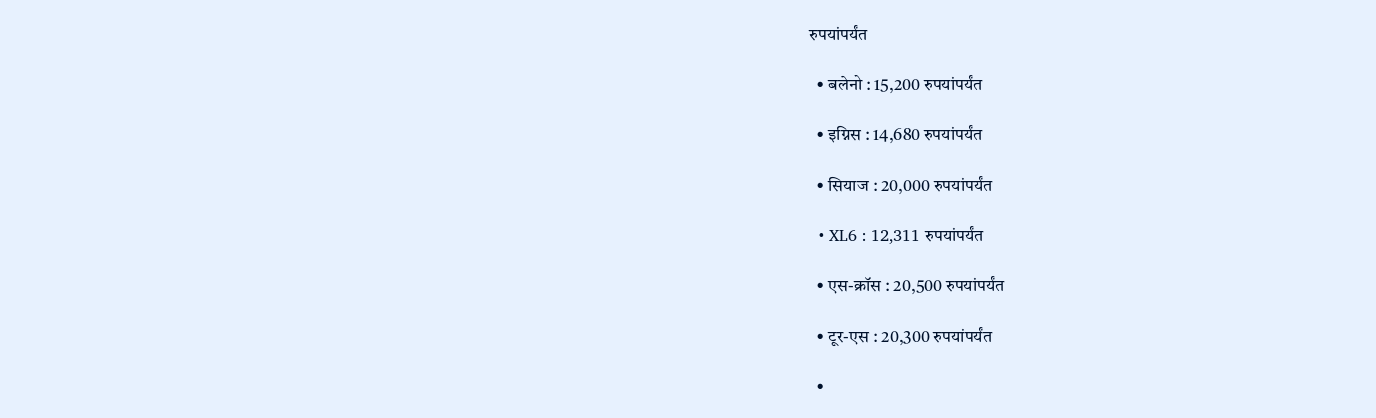रुपयांपर्यंत

  • बलेनो : 15,200 रुपयांपर्यंत

  • इग्निस : 14,680 रुपयांपर्यंत

  • सियाज : 20,000 रुपयांपर्यंत

  • XL6 : 12,311 रुपयांपर्यंत

  • एस-क्रॉस : 20,500 रुपयांपर्यंत

  • टूर-एस : 20,300 रुपयांपर्यंत

  •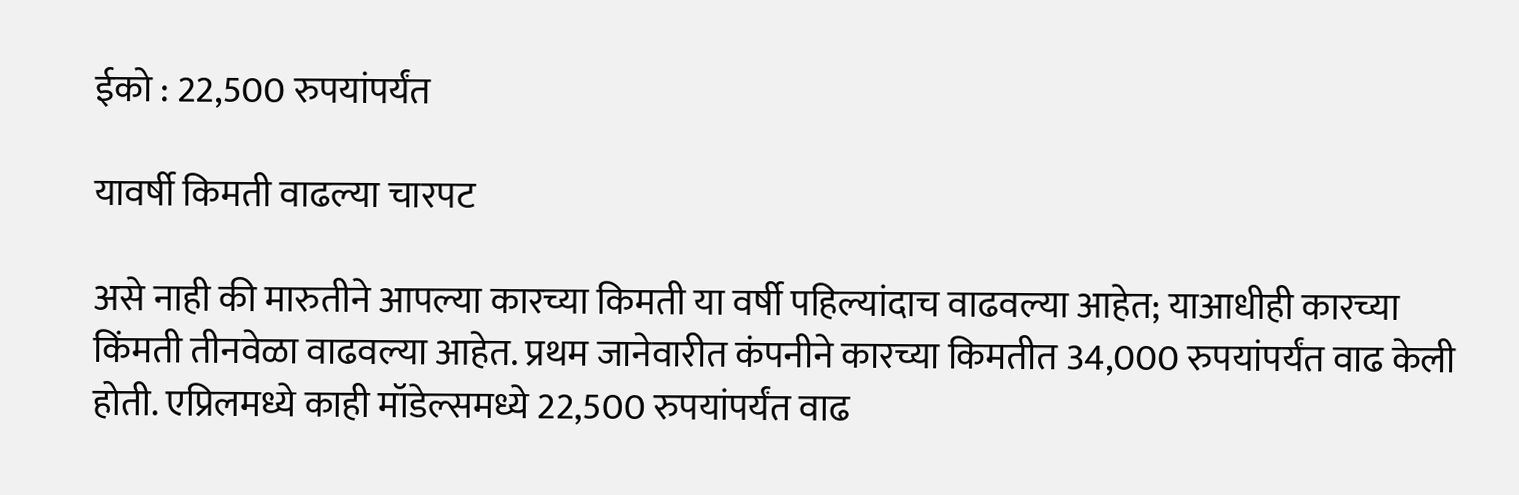ईको : 22,500 रुपयांपर्यंत

यावर्षी किमती वाढल्या चारपट

असे नाही की मारुतीने आपल्या कारच्या किमती या वर्षी पहिल्यांदाच वाढवल्या आहेत; याआधीही कारच्या किंमती तीनवेळा वाढवल्या आहेत. प्रथम जानेवारीत कंपनीने कारच्या किमतीत 34,000 रुपयांपर्यंत वाढ केली होती. एप्रिलमध्ये काही मॉडेल्समध्ये 22,500 रुपयांपर्यंत वाढ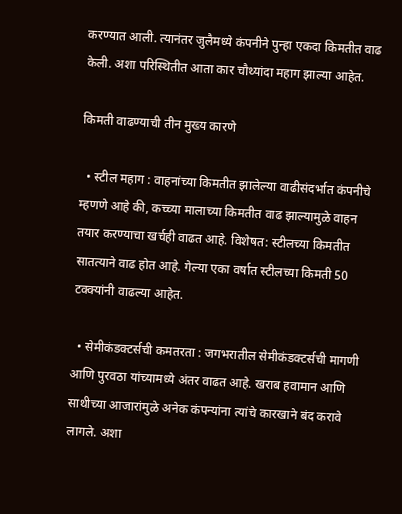करण्यात आली. त्यानंतर जुलैमध्ये कंपनीने पुन्हा एकदा किमतीत वाढ केली. अशा परिस्थितीत आता कार चौथ्यांदा महाग झाल्या आहेत.

किमती वाढण्याची तीन मुख्य कारणे

  • स्टील महाग : वाहनांच्या किमतीत झालेल्या वाढीसंदर्भात कंपनीचे म्हणणे आहे की, कच्च्या मालाच्या किमतीत वाढ झाल्यामुळे वाहन तयार करण्याचा खर्चही वाढत आहे. विशेषत: स्टीलच्या किमतीत सातत्याने वाढ होत आहे. गेल्या एका वर्षात स्टीलच्या किमती 50 टक्‍क्‍यांनी वाढल्या आहेत.

  • सेमीकंडक्‍टर्सची कमतरता : जगभरातील सेमीकंडक्‍टर्सची मागणी आणि पुरवठा यांच्यामध्ये अंतर वाढत आहे. खराब हवामान आणि साथीच्या आजारांमुळे अनेक कंपन्यांना त्यांचे कारखाने बंद करावे लागले. अशा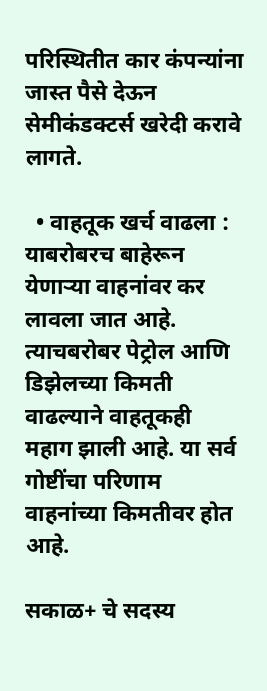परिस्थितीत कार कंपन्यांना जास्त पैसे देऊन सेमीकंडक्‍टर्स खरेदी करावे लागते.

  • वाहतूक खर्च वाढला : याबरोबरच बाहेरून येणाऱ्या वाहनांवर कर लावला जात आहे. त्याचबरोबर पेट्रोल आणि डिझेलच्या किमती वाढल्याने वाहतूकही महाग झाली आहे. या सर्व गोष्टींचा परिणाम वाहनांच्या किमतीवर होत आहे.

सकाळ+ चे सदस्य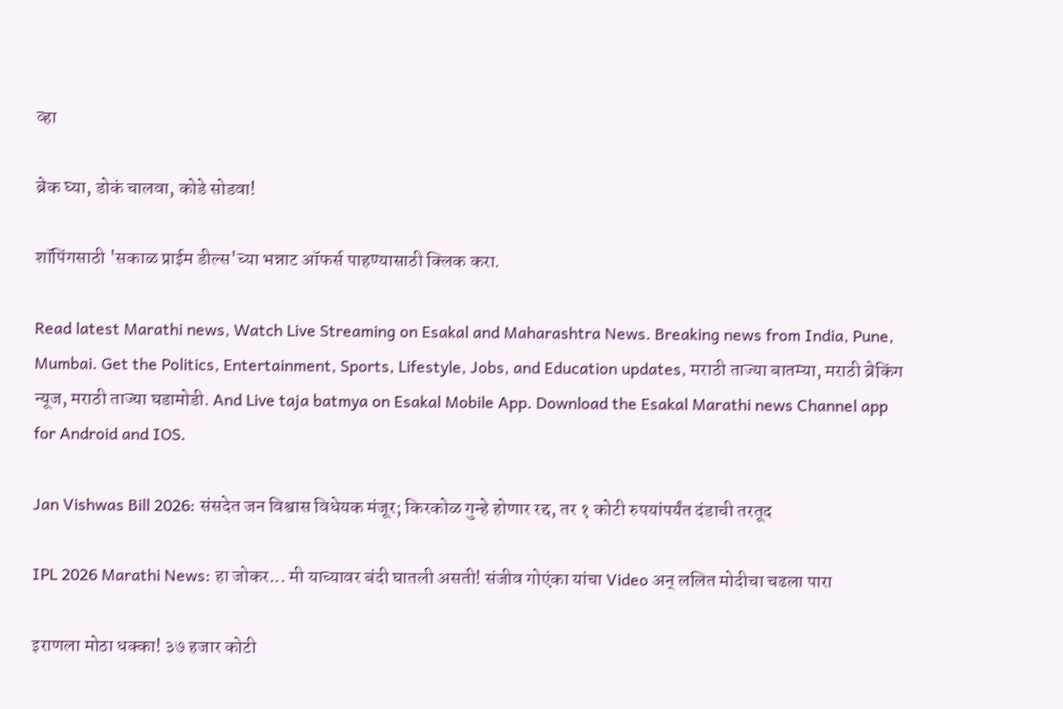व्हा

ब्रेक घ्या, डोकं चालवा, कोडे सोडवा!

शॉपिंगसाठी 'सकाळ प्राईम डील्स'च्या भन्नाट ऑफर्स पाहण्यासाठी क्लिक करा.

Read latest Marathi news, Watch Live Streaming on Esakal and Maharashtra News. Breaking news from India, Pune, Mumbai. Get the Politics, Entertainment, Sports, Lifestyle, Jobs, and Education updates, मराठी ताज्या बातम्या, मराठी ब्रेकिंग न्यूज, मराठी ताज्या घडामोडी. And Live taja batmya on Esakal Mobile App. Download the Esakal Marathi news Channel app for Android and IOS.

Jan Vishwas Bill 2026: संसदेत जन विश्वास विधेयक मंजूर; किरकोळ गुन्हे होणार रद्द, तर १ कोटी रुपयांपर्यंत दंडाची तरतूद

IPL 2026 Marathi News: हा जोकर... मी याच्यावर बंदी घातली असती! संजीव गोएंका यांचा Video अन् ललित मोदीचा चढला पारा

इराणला मोठा धक्का! ३७ हजार कोटी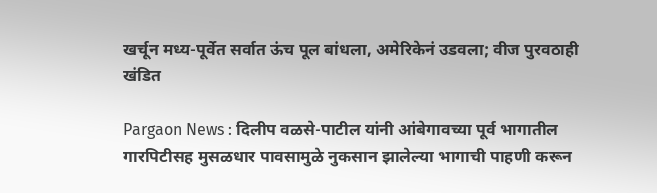खर्चून मध्य-पूर्वेत सर्वात ऊंच पूल बांधला, अमेरिकेनं उडवला; वीज पुरवठाही खंडित

Pargaon News : दिलीप वळसे-पाटील यांनी आंबेगावच्या पूर्व भागातील गारपिटीसह मुसळधार पावसामुळे नुकसान झालेल्या भागाची पाहणी करून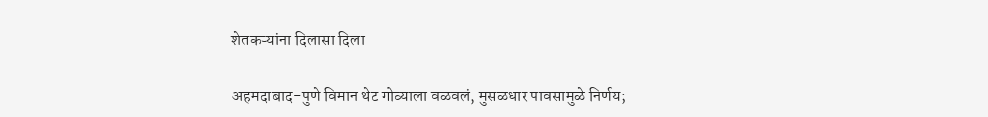शेतकऱ्यांना दिलासा दिला

अहमदाबाद-पुणे विमान थेट गोव्याला वळवलं, मुसळधार पावसामुळे निर्णय;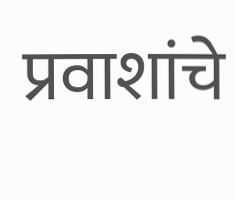प्रवाशांचे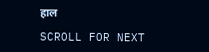हाल

SCROLL FOR NEXT